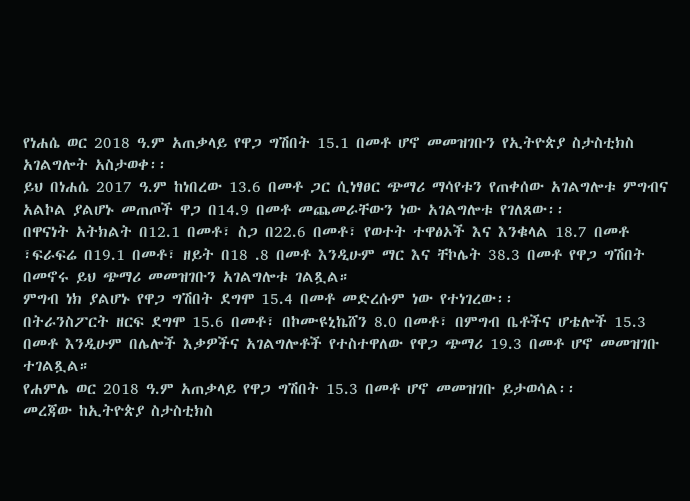የነሐሴ ወር 2018 ዓ.ም አጠቃላይ የዋጋ ግሽበት 15.1 በመቶ ሆኖ መመዝገቡን የኢትዮጵያ ስታስቲክስ አገልግሎት አስታወቀ፡፡
ይህ በነሐሴ 2017 ዓ.ም ከነበረው 13.6 በመቶ ጋር ሲነፃፀር ጭማሪ ማሳየቱን የጠቀሰው አገልግሎቱ ምግብና አልኮል ያልሆኑ መጠጦች ዋጋ በ14.9 በመቶ መጨመራቸውን ነው አገልግሎቱ የገለጸው፡፡
በዋናነት አትክልት በ12.1 በመቶ፣ ስጋ በ22.6 በመቶ፣ የወተት ተዋፅኦች እና እንቁላል 18.7 በመቶ ፣ፍራፍሬ በ19.1 በመቶ፣ ዘይት በ18 .8 በመቶ እንዲሁም ማር እና ቸኮሌት 38.3 በመቶ የዋጋ ግሽበት በመኖሩ ይህ ጭማሪ መመዝገቡን አገልግሎቱ ገልጿል።
ምግብ ነክ ያልሆኑ የዋጋ ግሽበት ደግሞ 15.4 በመቶ መድረሱም ነው የተነገረው፡፡
በትራንስፖርት ዘርፍ ደግሞ 15.6 በመቶ፣ በኮሙዩኒኬሸን 8.0 በመቶ፣ በምግብ ቤቶችና ሆቴሎች 15.3 በመቶ እንዲሁም በሌሎች እቃዎችና አገልግሎቶች የተስተዋለው የዋጋ ጭማሪ 19.3 በመቶ ሆኖ መመዝገቡ ተገልጿል።
የሐምሌ ወር 2018 ዓ.ም አጠቃላይ የዋጋ ግሽበት 15.3 በመቶ ሆኖ መመዝገቡ ይታወሳል፡፡
መረጃው ከኢትዮጵያ ስታስቲክስ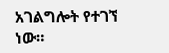አገልግሎት የተገኘ ነው።